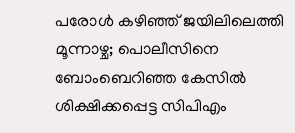പരോള്‍ കഴിഞ്ഞ് ജയിലിലെത്തി മൂന്നാഴ്ച; പൊലീസിനെ ബോംബെറിഞ്ഞ കേസില്‍ ശിക്ഷിക്കപ്പെട്ട സിപിഎം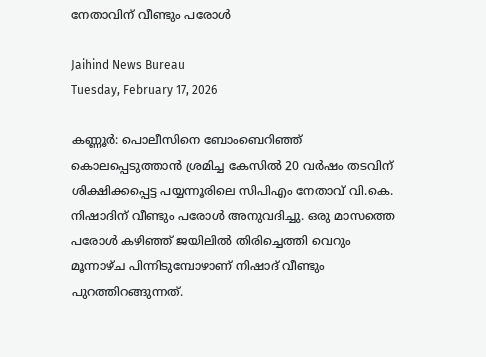നേതാവിന് വീണ്ടും പരോള്‍

Jaihind News Bureau
Tuesday, February 17, 2026

കണ്ണൂര്‍: പൊലീസിനെ ബോംബെറിഞ്ഞ് കൊലപ്പെടുത്താന്‍ ശ്രമിച്ച കേസില്‍ 20 വര്‍ഷം തടവിന് ശിക്ഷിക്കപ്പെട്ട പയ്യന്നൂരിലെ സിപിഎം നേതാവ് വി.കെ. നിഷാദിന് വീണ്ടും പരോള്‍ അനുവദിച്ചു. ഒരു മാസത്തെ പരോള്‍ കഴിഞ്ഞ് ജയിലില്‍ തിരിച്ചെത്തി വെറും മൂന്നാഴ്ച പിന്നിടുമ്പോഴാണ് നിഷാദ് വീണ്ടും പുറത്തിറങ്ങുന്നത്.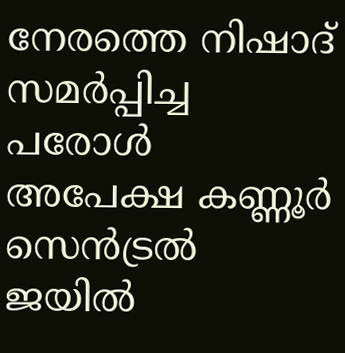നേരത്തെ നിഷാദ് സമര്‍പ്പിച്ച പരോള്‍ അപേക്ഷ കണ്ണൂര്‍ സെന്‍ട്രല്‍ ജയില്‍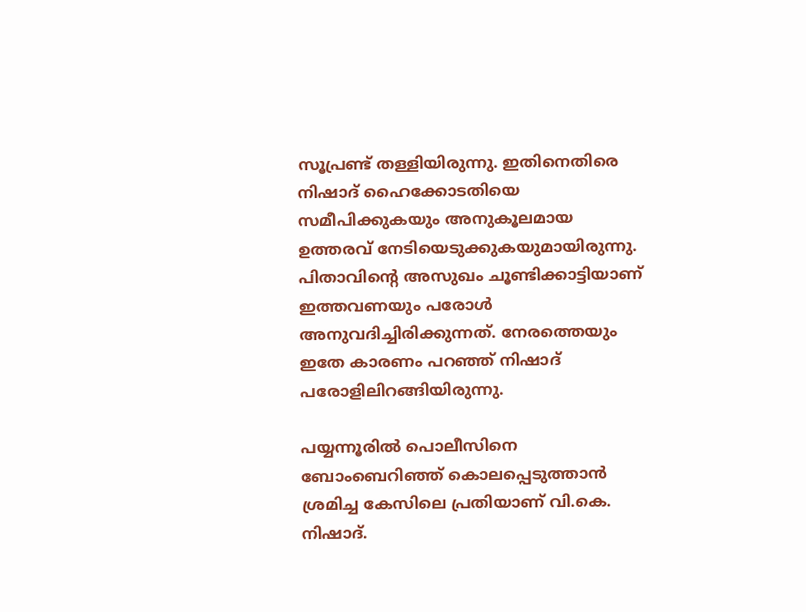സൂപ്രണ്ട് തള്ളിയിരുന്നു. ഇതിനെതിരെ നിഷാദ് ഹൈക്കോടതിയെ സമീപിക്കുകയും അനുകൂലമായ ഉത്തരവ് നേടിയെടുക്കുകയുമായിരുന്നു. പിതാവിന്റെ അസുഖം ചൂണ്ടിക്കാട്ടിയാണ് ഇത്തവണയും പരോള്‍ അനുവദിച്ചിരിക്കുന്നത്. നേരത്തെയും ഇതേ കാരണം പറഞ്ഞ് നിഷാദ് പരോളിലിറങ്ങിയിരുന്നു.

പയ്യന്നൂരില്‍ പൊലീസിനെ ബോംബെറിഞ്ഞ് കൊലപ്പെടുത്താന്‍ ശ്രമിച്ച കേസിലെ പ്രതിയാണ് വി.കെ. നിഷാദ്.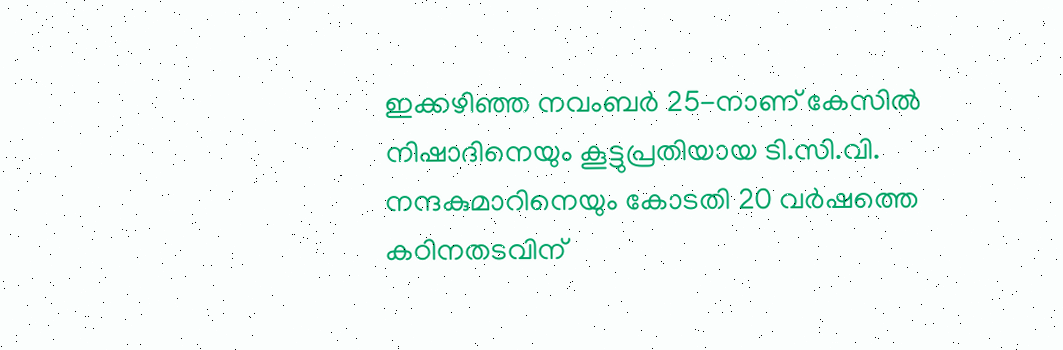ഇക്കഴിഞ്ഞ നവംബര്‍ 25-നാണ് കേസില്‍ നിഷാദിനെയും കൂട്ടുപ്രതിയായ ടി.സി.വി. നന്ദകുമാറിനെയും കോടതി 20 വര്‍ഷത്തെ കഠിനതടവിന്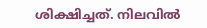ശിക്ഷിച്ചത്. നിലവില്‍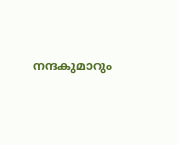നന്ദകുമാറും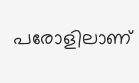പരോളിലാണ്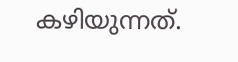കഴിയുന്നത്.